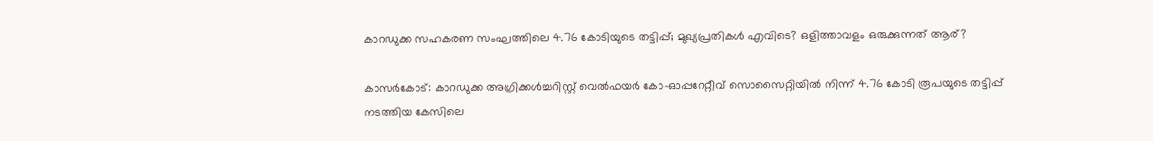കാറഡുക്ക സഹകരണ സംഘത്തിലെ 4.76 കോടിയുടെ തട്ടിപ്പ്; മുഖ്യപ്രതികള്‍ എവിടെ? ഒളിത്താവളം ഒരുക്കുന്നത് ആര്?

കാസര്‍കോട്: കാറഡുക്ക അഗ്രിക്കള്‍ച്ചറിസ്റ്റ് വെല്‍ഫയര്‍ കോ-ഓപ്പറേറ്റീവ് സൊസൈറ്റിയില്‍ നിന്ന് 4.76 കോടി രൂപയുടെ തട്ടിപ്പ് നടത്തിയ കേസിലെ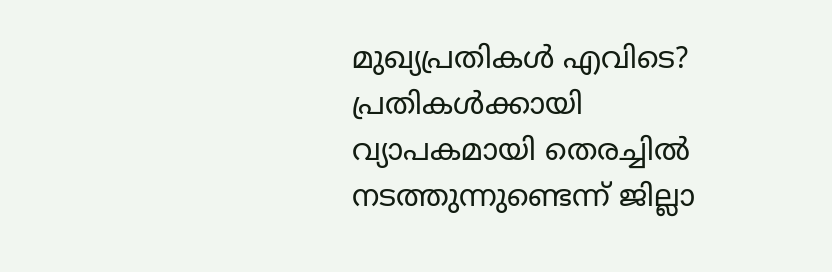മുഖ്യപ്രതികള്‍ എവിടെ? പ്രതികള്‍ക്കായി വ്യാപകമായി തെരച്ചില്‍ നടത്തുന്നുണ്ടെന്ന് ജില്ലാ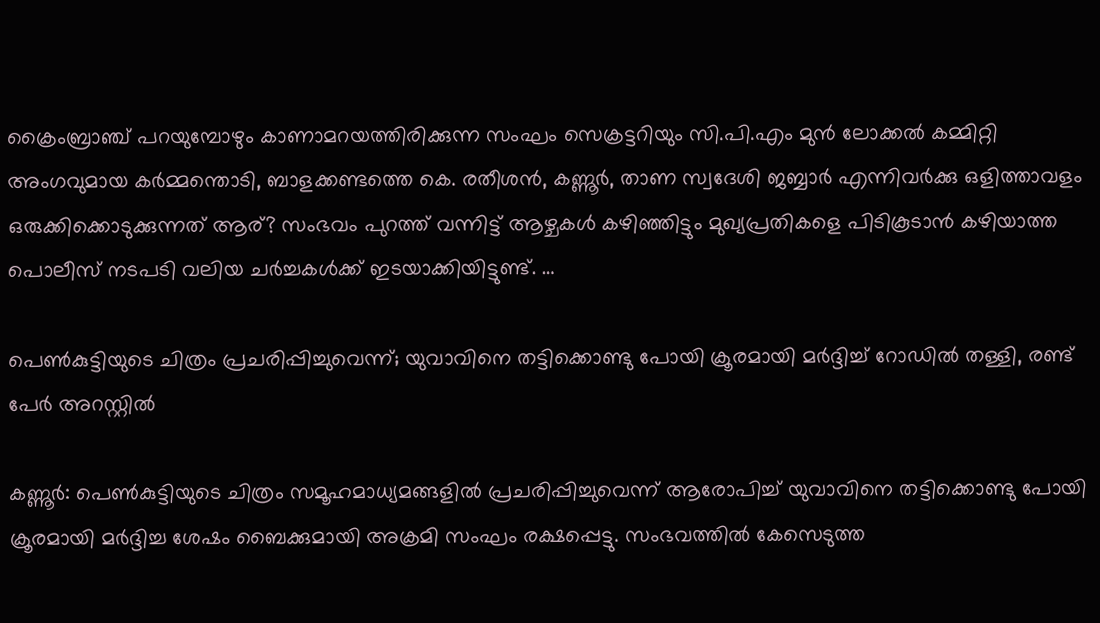ക്രൈംബ്രാഞ്ച് പറയുമ്പോഴും കാണാമറയത്തിരിക്കുന്ന സംഘം സെക്രട്ടറിയും സി.പി.എം മുന്‍ ലോക്കല്‍ കമ്മിറ്റി അംഗവുമായ കര്‍മ്മന്തൊടി, ബാളക്കണ്ടത്തെ കെ. രതീശന്‍, കണ്ണൂര്‍, താണ സ്വദേശി ജബ്ബാര്‍ എന്നിവര്‍ക്കു ഒളിത്താവളം ഒരുക്കിക്കൊടുക്കുന്നത് ആര്? സംഭവം പുറത്ത് വന്നിട്ട് ആഴ്ചകള്‍ കഴിഞ്ഞിട്ടും മുഖ്യപ്രതികളെ പിടികൂടാന്‍ കഴിയാത്ത പൊലീസ് നടപടി വലിയ ചര്‍ച്ചകള്‍ക്ക് ഇടയാക്കിയിട്ടുണ്ട്. …

പെണ്‍കുട്ടിയുടെ ചിത്രം പ്രചരിപ്പിച്ചുവെന്ന്; യുവാവിനെ തട്ടിക്കൊണ്ടു പോയി ക്രൂരമായി മര്‍ദ്ദിച്ച് റോഡില്‍ തള്ളി, രണ്ട് പേര്‍ അറസ്റ്റില്‍

കണ്ണൂര്‍: പെണ്‍കുട്ടിയുടെ ചിത്രം സമൂഹമാധ്യമങ്ങളില്‍ പ്രചരിപ്പിച്ചുവെന്ന് ആരോപിച്ച് യുവാവിനെ തട്ടിക്കൊണ്ടു പോയി ക്രൂരമായി മര്‍ദ്ദിച്ച ശേഷം ബൈക്കുമായി അക്രമി സംഘം രക്ഷപ്പെട്ടു. സംഭവത്തില്‍ കേസെടുത്ത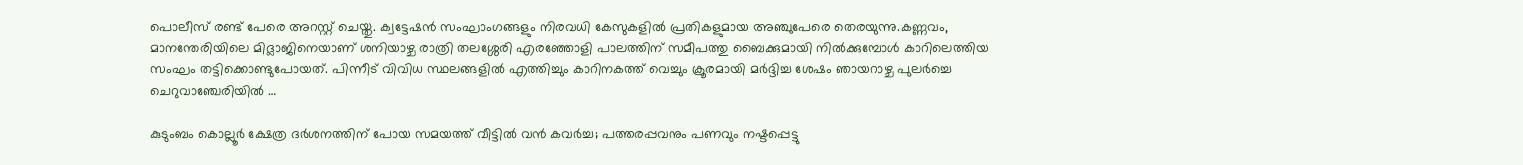പൊലീസ് രണ്ട് പേരെ അറസ്റ്റ് ചെയ്തു. ക്വട്ടേഷന്‍ സംഘാംഗങ്ങളും നിരവധി കേസുകളില്‍ പ്രതികളുമായ അഞ്ചുപേരെ തെരയുന്നു.കണ്ണവം, മാനന്തേരിയിലെ മിദ്ലാജിനെയാണ് ശനിയാഴ്ച രാത്രി തലശ്ശേരി എരഞ്ഞോളി പാലത്തിന് സമീപത്തു ബൈക്കുമായി നില്‍ക്കുമ്പോള്‍ കാറിലെത്തിയ സംഘം തട്ടിക്കൊണ്ടുപോയത്. പിന്നീട് വിവിധ സ്ഥലങ്ങളില്‍ എത്തിച്ചും കാറിനകത്ത് വെച്ചും ക്രൂരമായി മര്‍ദ്ദിച്ച ശേഷം ഞായറാഴ്ച പുലര്‍ച്ചെ ചെറുവാഞ്ചേരിയില്‍ …

കുടുംബം കൊല്ലൂര്‍ ക്ഷേത്ര ദര്‍ശനത്തിന് പോയ സമയത്ത് വീട്ടില്‍ വന്‍ കവര്‍ച്ച; പത്തരപ്പവനും പണവും നഷ്ടപ്പെട്ടു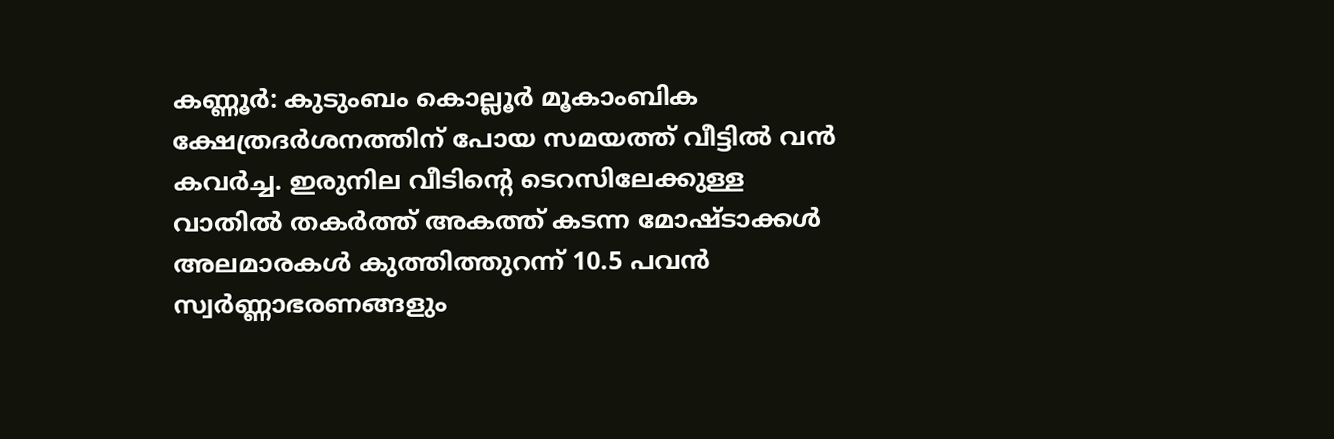കണ്ണൂര്‍: കുടുംബം കൊല്ലൂര്‍ മൂകാംബിക ക്ഷേത്രദര്‍ശനത്തിന് പോയ സമയത്ത് വീട്ടില്‍ വന്‍ കവര്‍ച്ച. ഇരുനില വീടിന്റെ ടെറസിലേക്കുള്ള വാതില്‍ തകര്‍ത്ത് അകത്ത് കടന്ന മോഷ്ടാക്കള്‍ അലമാരകള്‍ കുത്തിത്തുറന്ന് 10.5 പവന്‍ സ്വര്‍ണ്ണാഭരണങ്ങളും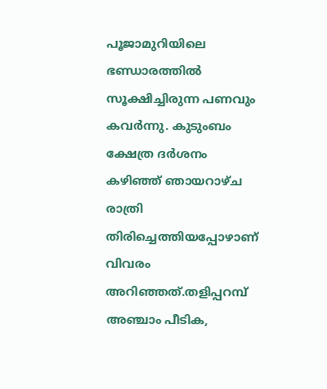പൂജാമുറിയിലെ ഭണ്ഡാരത്തില്‍ സൂക്ഷിച്ചിരുന്ന പണവും കവര്‍ന്നു. കുടുംബം ക്ഷേത്ര ദര്‍ശനം കഴിഞ്ഞ് ഞായറാഴ്ച രാത്രി തിരിച്ചെത്തിയപ്പോഴാണ് വിവരം അറിഞ്ഞത്.തളിപ്പറമ്പ് അഞ്ചാം പീടിക,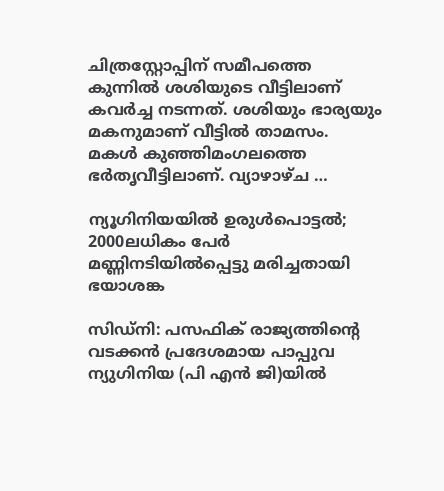ചിത്രസ്റ്റോപ്പിന് സമീപത്തെ കുന്നില്‍ ശശിയുടെ വീട്ടിലാണ് കവര്‍ച്ച നടന്നത്. ശശിയും ഭാര്യയും മകനുമാണ് വീട്ടില്‍ താമസം. മകള്‍ കുഞ്ഞിമംഗലത്തെ ഭര്‍തൃവീട്ടിലാണ്. വ്യാഴാഴ്ച …

ന്യൂഗിനിയയില്‍ ഉരുള്‍പൊട്ടല്‍; 2000ലധികം പേര്‍ മണ്ണിനടിയില്‍പ്പെട്ടു മരിച്ചതായി ഭയാശങ്ക

സിഡ്‌നി: പസഫിക് രാജ്യത്തിന്റെ വടക്കന്‍ പ്രദേശമായ പാപ്പുവ ന്യുഗിനിയ (പി എന്‍ ജി)യില്‍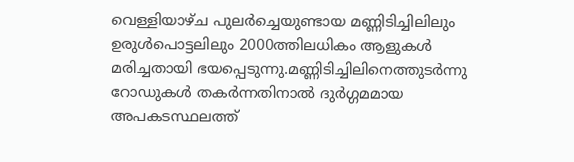വെള്ളിയാഴ്ച പുലര്‍ച്ചെയുണ്ടായ മണ്ണിടിച്ചിലിലും ഉരുള്‍പൊട്ടലിലും 2000ത്തിലധികം ആളുകള്‍ മരിച്ചതായി ഭയപ്പെടുന്നു.മണ്ണിടിച്ചിലിനെത്തുടര്‍ന്നു റോഡുകള്‍ തകര്‍ന്നതിനാല്‍ ദുര്‍ഗ്ഗമമായ അപകടസ്ഥലത്ത്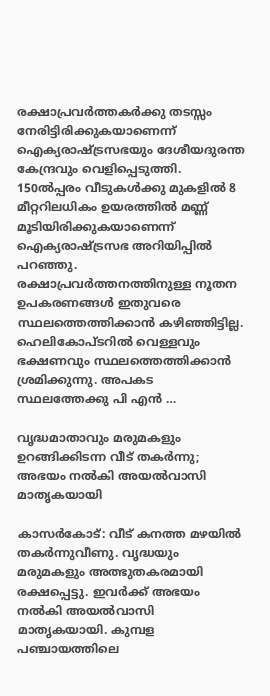രക്ഷാപ്രവര്‍ത്തകര്‍ക്കു തടസ്സം നേരിട്ടിരിക്കുകയാണെന്ന് ഐക്യരാഷ്ട്രസഭയും ദേശീയദുരന്ത കേന്ദ്രവും വെളിപ്പെടുത്തി. 150ല്‍പ്പരം വീടുകള്‍ക്കു മുകളില്‍ 8 മീറ്ററിലധികം ഉയരത്തില്‍ മണ്ണ് മൂടിയിരിക്കുകയാണെന്ന് ഐക്യരാഷ്ട്രസഭ അറിയിപ്പില്‍ പറഞ്ഞു. രക്ഷാപ്രവര്‍ത്തനത്തിനുള്ള നൂതന ഉപകരണങ്ങള്‍ ഇതുവരെ സ്ഥലത്തെത്തിക്കാന്‍ കഴിഞ്ഞിട്ടില്ല. ഹെലികോപ്ടറില്‍ വെള്ളവും ഭക്ഷണവും സ്ഥലത്തെത്തിക്കാന്‍ ശ്രമിക്കുന്നു. അപകട സ്ഥലത്തേക്കു പി എന്‍ …

വൃദ്ധമാതാവും മരുമകളും ഉറങ്ങിക്കിടന്ന വീട് തകര്‍ന്നു; അഭയം നല്‍കി അയല്‍വാസി മാതൃകയായി

കാസര്‍കോട്: വീട് കനത്ത മഴയില്‍ തകര്‍ന്നുവീണു. വൃദ്ധയും മരുമകളും അത്ഭുതകരമായി രക്ഷപ്പെട്ടു. ഇവര്‍ക്ക് അഭയം നല്‍കി അയല്‍വാസി മാതൃകയായി. കുമ്പള പഞ്ചായത്തിലെ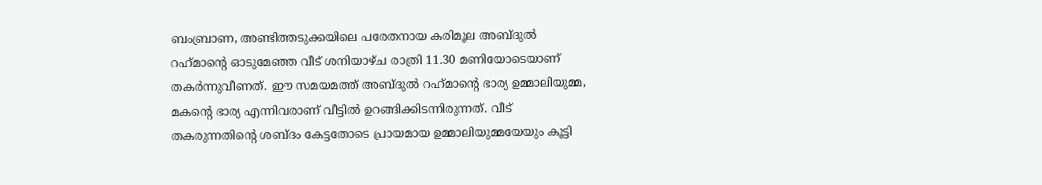ബംബ്രാണ, അണ്ടിത്തടുക്കയിലെ പരേതനായ കരിമൂല അബ്ദുല്‍ റഹ്‌മാന്റെ ഓടുമേഞ്ഞ വീട് ശനിയാഴ്ച രാത്രി 11.30 മണിയോടെയാണ് തകര്‍ന്നുവീണത്. ഈ സമയമത്ത് അബ്ദുല്‍ റഹ്‌മാന്റെ ഭാര്യ ഉമ്മാലിയുമ്മ, മകന്റെ ഭാര്യ എന്നിവരാണ് വീട്ടില്‍ ഉറങ്ങിക്കിടന്നിരുന്നത്. വീട് തകരുന്നതിന്റെ ശബ്ദം കേട്ടതോടെ പ്രായമായ ഉമ്മാലിയുമ്മയേയും കൂട്ടി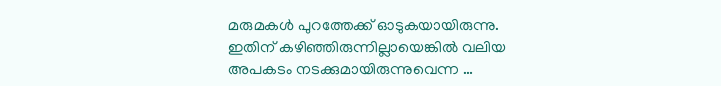മരുമകള്‍ പുറത്തേക്ക് ഓടുകയായിരുന്നു. ഇതിന് കഴിഞ്ഞിരുന്നില്ലായെങ്കില്‍ വലിയ അപകടം നടക്കുമായിരുന്നുവെന്ന …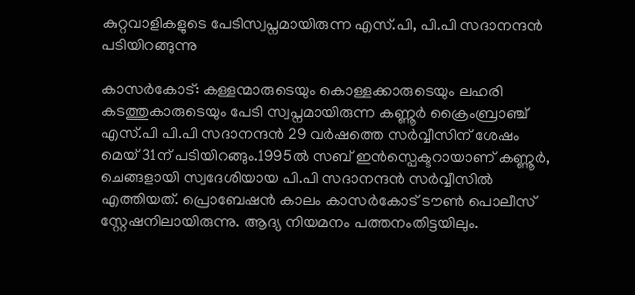കുറ്റവാളികളുടെ പേടിസ്വപ്നമായിരുന്ന എസ്.പി, പി.പി സദാനന്ദന്‍ പടിയിറങ്ങുന്നു

കാസര്‍കോട്: കള്ളന്മാരുടെയും കൊള്ളക്കാരുടെയും ലഹരി കടത്തുകാരുടെയും പേടി സ്വപ്നമായിരുന്ന കണ്ണൂര്‍ ക്രൈംബ്രാഞ്ച് എസ്.പി പി.പി സദാനന്ദന്‍ 29 വര്‍ഷത്തെ സര്‍വ്വീസിന് ശേഷം മെയ് 31ന് പടിയിറങ്ങും.1995ല്‍ സബ് ഇന്‍സ്പെക്ടറായാണ് കണ്ണൂര്‍, ചെങ്ങളായി സ്വദേശിയായ പി.പി സദാനന്ദന്‍ സര്‍വ്വീസില്‍ എത്തിയത്. പ്രൊബേഷന്‍ കാലം കാസര്‍കോട് ടൗണ്‍ പൊലീസ് സ്റ്റേഷനിലായിരുന്നു. ആദ്യ നിയമനം പത്തനംതിട്ടയിലും.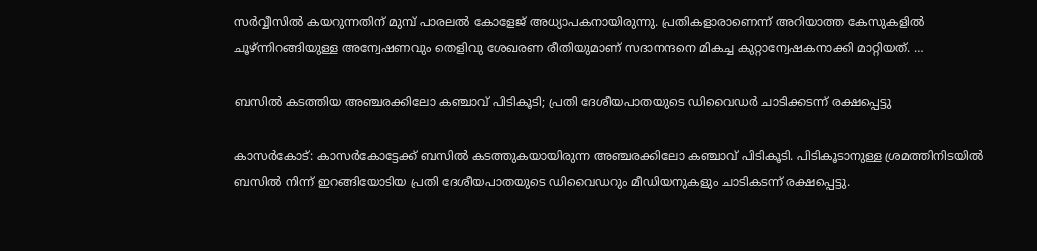സര്‍വ്വീസില്‍ കയറുന്നതിന് മുമ്പ് പാരലല്‍ കോളേജ് അധ്യാപകനായിരുന്നു. പ്രതികളാരാണെന്ന് അറിയാത്ത കേസുകളില്‍ ചൂഴ്ന്നിറങ്ങിയുള്ള അന്വേഷണവും തെളിവു ശേഖരണ രീതിയുമാണ് സദാനന്ദനെ മികച്ച കുറ്റാന്വേഷകനാക്കി മാറ്റിയത്. …

ബസില്‍ കടത്തിയ അഞ്ചരക്കിലോ കഞ്ചാവ് പിടികൂടി; പ്രതി ദേശീയപാതയുടെ ഡിവൈഡര്‍ ചാടിക്കടന്ന് രക്ഷപ്പെട്ടു

കാസര്‍കോട്: കാസര്‍കോട്ടേക്ക് ബസില്‍ കടത്തുകയായിരുന്ന അഞ്ചരക്കിലോ കഞ്ചാവ് പിടികൂടി. പിടികൂടാനുള്ള ശ്രമത്തിനിടയില്‍ ബസില്‍ നിന്ന് ഇറങ്ങിയോടിയ പ്രതി ദേശീയപാതയുടെ ഡിവൈഡറും മീഡിയനുകളും ചാടികടന്ന് രക്ഷപ്പെട്ടു.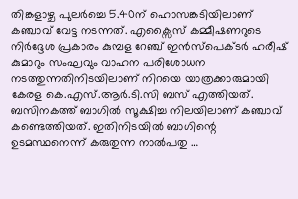തിങ്കളാഴ്ച പുലര്‍ച്ചെ 5.40ന് ഹൊസങ്കടിയിലാണ് കഞ്ചാവ് വേട്ട നടന്നത്. എക്സൈസ് കമ്മീഷണറുടെ നിര്‍ദ്ദേശ പ്രകാരം കുമ്പള റേഞ്ച് ഇന്‍സ്പെക്ടര്‍ ഹരീഷ് കുമാറും സംഘവും വാഹന പരിശോധന നടത്തുന്നതിനിടയിലാണ് നിറയെ യാത്രക്കാരുമായി കേരള കെ.എസ്.ആര്‍.ടി.സി ബസ് എത്തിയത്. ബസിനകത്ത് ബാഗില്‍ സൂക്ഷിച്ച നിലയിലാണ് കഞ്ചാവ് കണ്ടെത്തിയത്. ഇതിനിടയില്‍ ബാഗിന്റെ ഉടമസ്ഥനെന്ന് കരുതുന്ന നാല്‍പതു …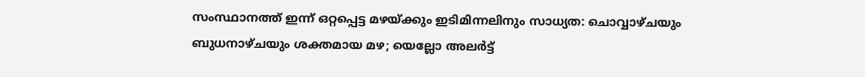സംസ്ഥാനത്ത് ഇന്ന് ഒറ്റപ്പെട്ട മഴയ്ക്കും ഇടിമിന്നലിനും സാധ്യത: ചൊവ്വാഴ്ചയും ബുധനാഴ്ചയും ശക്തമായ മഴ; യെല്ലോ അലര്‍ട്ട്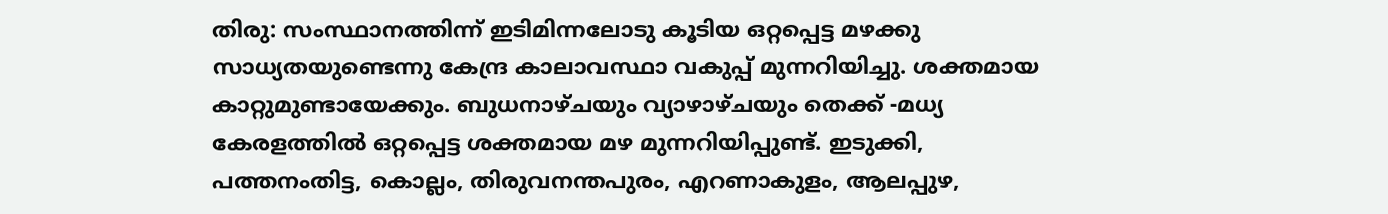തിരു: സംസ്ഥാനത്തിന്ന് ഇടിമിന്നലോടു കൂടിയ ഒറ്റപ്പെട്ട മഴക്കു സാധ്യതയുണ്ടെന്നു കേന്ദ്ര കാലാവസ്ഥാ വകുപ്പ് മുന്നറിയിച്ചു. ശക്തമായ കാറ്റുമുണ്ടായേക്കും. ബുധനാഴ്ചയും വ്യാഴാഴ്ചയും തെക്ക് -മധ്യ കേരളത്തില്‍ ഒറ്റപ്പെട്ട ശക്തമായ മഴ മുന്നറിയിപ്പുണ്ട്. ഇടുക്കി, പത്തനംതിട്ട, കൊല്ലം, തിരുവനന്തപുരം, എറണാകുളം, ആലപ്പുഴ,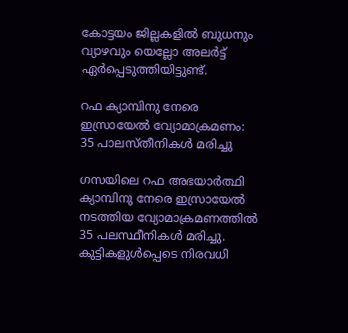കോട്ടയം ജില്ലകളില്‍ ബുധനും വ്യാഴവും യെല്ലോ അലര്‍ട്ട് ഏര്‍പ്പെടുത്തിയിട്ടുണ്ട്.

റഫ ക്യാമ്പിനു നേരെ ഇസ്രായേല്‍ വ്യോമാക്രമണം: 35 പാലസ്തീനികള്‍ മരിച്ചു

ഗസയിലെ റഫ അഭയാര്‍ത്ഥി ക്യാമ്പിനു നേരെ ഇസ്രായേല്‍ നടത്തിയ വ്യോമാക്രമണത്തില്‍ 35 പലസ്ഥീനികള്‍ മരിച്ചു. കുട്ടികളുള്‍പ്പെടെ നിരവധി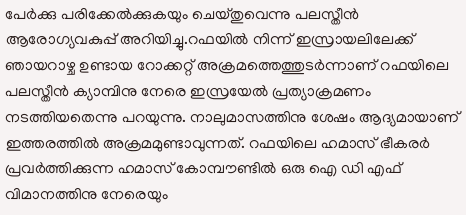പേര്‍ക്കു പരിക്കേല്‍ക്കുകയും ചെയ്തുവെന്നു പലസ്തീന്‍ ആരോഗ്യവകുപ്പ് അറിയിച്ചു.റഫയില്‍ നിന്ന് ഇസ്രായലിലേക്ക് ഞായറാഴ്ച ഉണ്ടായ റോക്കറ്റ് അക്രമത്തെത്തുടര്‍ന്നാണ് റഫയിലെ പലസ്തീന്‍ ക്യാമ്പിനു നേരെ ഇസ്രയേല്‍ പ്രത്യാക്രമണം നടത്തിയതെന്നു പറയുന്നു. നാലുമാസത്തിനു ശേഷം ആദ്യമായാണ് ഇത്തരത്തില്‍ അക്രമമുണ്ടാവുന്നത്. റഫയിലെ ഹമാസ് ഭീകരര്‍ പ്രവര്‍ത്തിക്കുന്ന ഹമാസ് കോമ്പൗണ്ടില്‍ ഒരു ഐ ഡി എഫ് വിമാനത്തിനു നേരെയും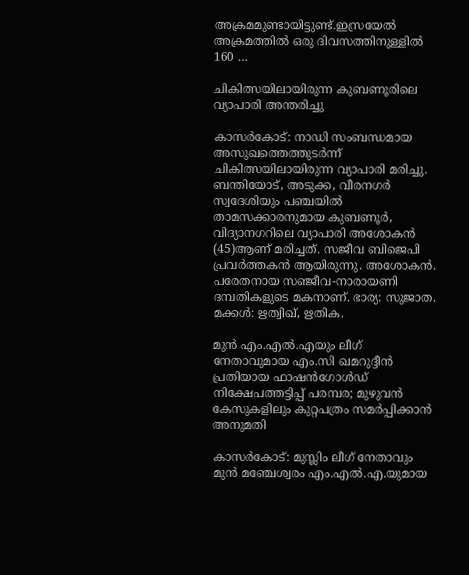അക്രമമുണ്ടായിട്ടുണ്ട്.ഇസ്രയേല്‍ അക്രമത്തില്‍ ഒരു ദിവസത്തിനുള്ളില്‍ 160 …

ചികിത്സയിലായിരുന്ന കുബണൂരിലെ വ്യാപാരി അന്തരിച്ചു

കാസര്‍കോട്: നാഡി സംബന്ധമായ അസുഖത്തെത്തുടര്‍ന്ന് ചികിത്സയിലായിരുന്ന വ്യാപാരി മരിച്ചു. ബന്തിയോട്, അടുക്ക, വീരനഗര്‍ സ്വദേശിയും പഞ്ചയില്‍ താമസക്കാരനുമായ കുബണൂര്‍, വിദ്യാനഗറിലെ വ്യാപാരി അശോകന്‍ (45)ആണ് മരിച്ചത്. സജീവ ബിജെപി പ്രവര്‍ത്തകന്‍ ആയിരുന്നു. അശോകന്‍. പരേതനായ സഞ്ജീവ-നാരായണി ദമ്പതികളുടെ മകനാണ്. ഭാര്യ: സുജാത. മക്കള്‍: ഋത്വിഖ്, ഋതിക.

മുന്‍ എം.എല്‍.എയും ലീഗ് നേതാവുമായ എം.സി ഖമറുദ്ദീന്‍ പ്രതിയായ ഫാഷന്‍ഗോള്‍ഡ് നിക്ഷേപത്തട്ടിപ്പ് പരമ്പര; മുഴുവന്‍ കേസുകളിലും കുറ്റപത്രം സമര്‍പ്പിക്കാന്‍ അനുമതി

കാസര്‍കോട്: മുസ്ലിം ലീഗ് നേതാവും മുന്‍ മഞ്ചേശ്വരം എം.എല്‍.എ.യുമായ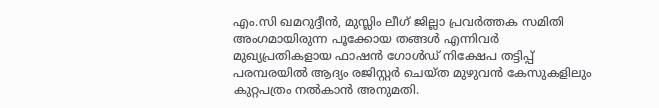എം.സി ഖമറുദ്ദീന്‍, മുസ്ലിം ലീഗ് ജില്ലാ പ്രവര്‍ത്തക സമിതി അംഗമായിരുന്ന പൂക്കോയ തങ്ങള്‍ എന്നിവര്‍ മുഖ്യപ്രതികളായ ഫാഷന്‍ ഗോള്‍ഡ് നിക്ഷേപ തട്ടിപ്പ് പരമ്പരയില്‍ ആദ്യം രജിസ്റ്റര്‍ ചെയ്ത മുഴുവന്‍ കേസുകളിലും കുറ്റപത്രം നല്‍കാന്‍ അനുമതി.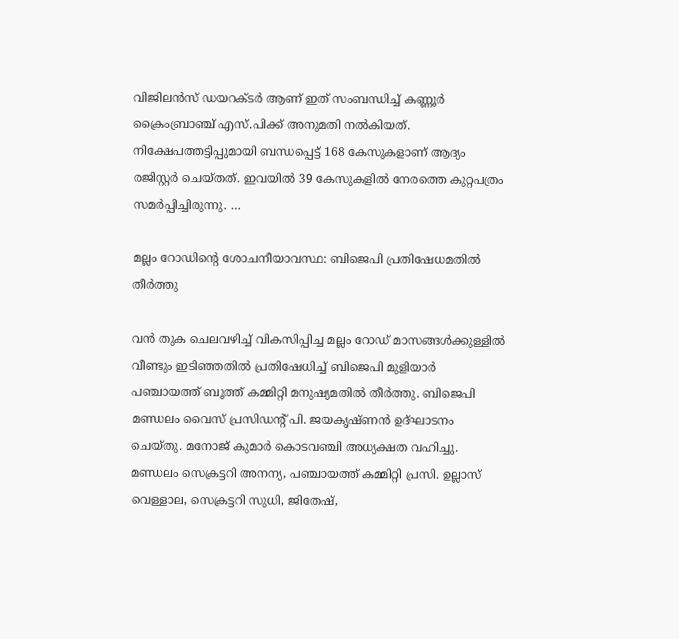വിജിലന്‍സ് ഡയറക്ടര്‍ ആണ് ഇത് സംബന്ധിച്ച് കണ്ണൂര്‍ ക്രൈംബ്രാഞ്ച് എസ്.പിക്ക് അനുമതി നല്‍കിയത്. നിക്ഷേപത്തട്ടിപ്പുമായി ബന്ധപ്പെട്ട് 168 കേസുകളാണ് ആദ്യം രജിസ്റ്റര്‍ ചെയ്തത്. ഇവയില്‍ 39 കേസുകളില്‍ നേരത്തെ കുറ്റപത്രം സമര്‍പ്പിച്ചിരുന്നു. …

മല്ലം റോഡിന്റെ ശോചനീയാവസ്ഥ: ബിജെപി പ്രതിഷേധമതില്‍ തീര്‍ത്തു

വന്‍ തുക ചെലവഴിച്ച് വികസിപ്പിച്ച മല്ലം റോഡ് മാസങ്ങള്‍ക്കുള്ളില്‍ വീണ്ടും ഇടിഞ്ഞതില്‍ പ്രതിഷേധിച്ച് ബിജെപി മുളിയാര്‍ പഞ്ചായത്ത് ബൂത്ത് കമ്മിറ്റി മനുഷ്യമതില്‍ തീര്‍ത്തു. ബിജെപി മണ്ഡലം വൈസ് പ്രസിഡന്റ് പി. ജയകൃഷ്ണന്‍ ഉദ്ഘാടനം ചെയ്തു. മനോജ് കുമാര്‍ കൊടവഞ്ചി അധ്യക്ഷത വഹിച്ചു. മണ്ഡലം സെക്രട്ടറി അനന്യ, പഞ്ചായത്ത് കമ്മിറ്റി പ്രസി. ഉല്ലാസ് വെള്ളാല, സെക്രട്ടറി സുധി, ജിതേഷ്,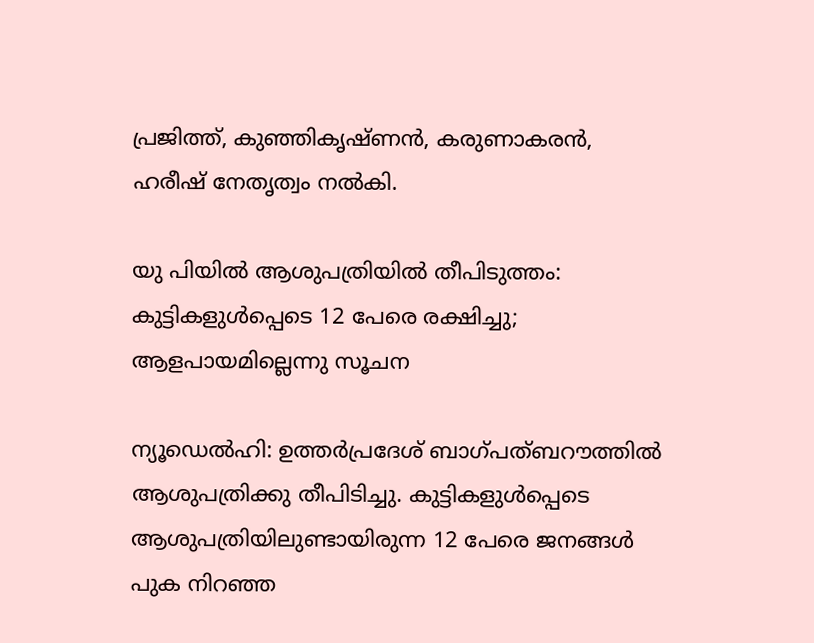പ്രജിത്ത്, കുഞ്ഞികൃഷ്ണന്‍, കരുണാകരന്‍, ഹരീഷ് നേതൃത്വം നല്‍കി.

യു പിയില്‍ ആശുപത്രിയില്‍ തീപിടുത്തം: കുട്ടികളുള്‍പ്പെടെ 12 പേരെ രക്ഷിച്ചു; ആളപായമില്ലെന്നു സൂചന

ന്യൂഡെല്‍ഹി: ഉത്തര്‍പ്രദേശ് ബാഗ്പത്ബറൗത്തില്‍ ആശുപത്രിക്കു തീപിടിച്ചു. കുട്ടികളുള്‍പ്പെടെ ആശുപത്രിയിലുണ്ടായിരുന്ന 12 പേരെ ജനങ്ങള്‍ പുക നിറഞ്ഞ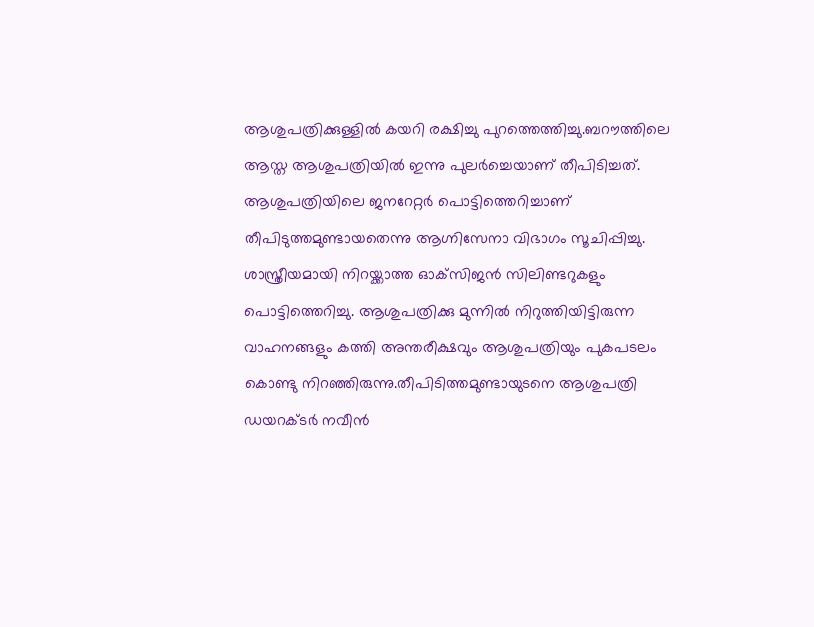ആശുപത്രിക്കുള്ളില്‍ കയറി രക്ഷിച്ചു പുറത്തെത്തിച്ചു.ബറൗത്തിലെ ആസ്ത ആശുപത്രിയില്‍ ഇന്നു പുലര്‍ച്ചെയാണ് തീപിടിച്ചത്. ആശുപത്രിയിലെ ജനറേറ്റര്‍ പൊട്ടിത്തെറിച്ചാണ് തീപിടുത്തമുണ്ടായതെന്നു ആഗ്നിസേനാ വിഭാഗം സൂചിപ്പിച്ചു. ശാസ്ത്രീയമായി നിറയ്ക്കാത്ത ഓക്‌സിജന്‍ സിലിണ്ടറുകളും പൊട്ടിത്തെറിച്ചു. ആശുപത്രിക്കു മുന്നില്‍ നിറുത്തിയിട്ടിരുന്ന വാഹനങ്ങളും കത്തി അന്തരീക്ഷവും ആശുപത്രിയും പുകപടലം കൊണ്ടു നിറഞ്ഞിരുന്നു.തീപിടിത്തമുണ്ടായുടനെ ആശുപത്രി ഡയറക്ടര്‍ നവീന്‍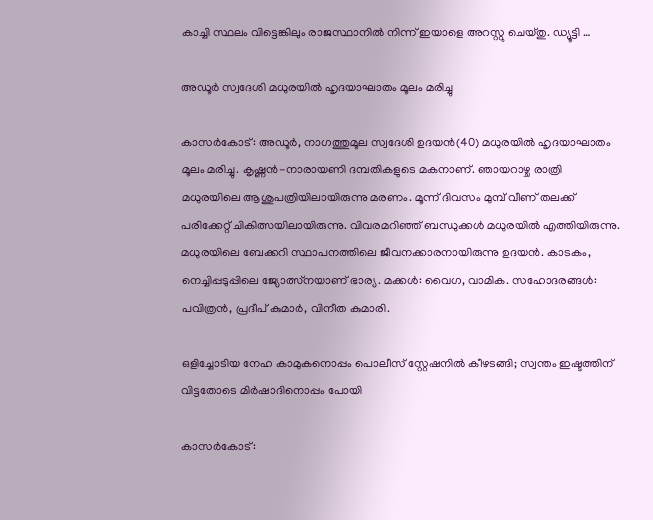കാച്ചി സ്ഥലം വിട്ടെങ്കിലും രാജസ്ഥാനില്‍ നിന്ന് ഇയാളെ അറസ്റ്റു ചെയ്തു. ഡ്യൂട്ടി …

അഡൂര്‍ സ്വദേശി മധുരയില്‍ ഹൃദയാഘാതം മൂലം മരിച്ചു

കാസര്‍കോട്: അഡൂര്‍, നാഗത്തുമൂല സ്വദേശി ഉദയന്‍(40) മധുരയില്‍ ഹൃദയാഘാതം മൂലം മരിച്ചു. കൃഷ്ണന്‍-നാരായണി ദമ്പതികളുടെ മകനാണ്. ഞായറാഴ്ച രാത്രി മധുരയിലെ ആശുപത്രിയിലായിരുന്നു മരണം. മൂന്ന് ദിവസം മുമ്പ് വീണ് തലക്ക് പരിക്കേറ്റ് ചികിത്സയിലായിരുന്നു. വിവരമറിഞ്ഞ് ബന്ധുക്കള്‍ മധുരയില്‍ എത്തിയിരുന്നു. മധുരയിലെ ബേക്കറി സ്ഥാപനത്തിലെ ജീവനക്കാരനായിരുന്നു ഉദയന്‍. കാടകം, നെച്ചിപ്പടുപ്പിലെ ജ്യോത്സ്‌നയാണ് ഭാര്യ. മക്കള്‍: വൈഗ, വാമിക. സഹോദരങ്ങള്‍: പവിത്രന്‍, പ്രദീപ് കുമാര്‍, വിനീത കുമാരി.

ഒളിച്ചോടിയ നേഹ കാമുകനൊപ്പം പൊലീസ് സ്റ്റേഷനില്‍ കീഴടങ്ങി; സ്വന്തം ഇഷ്ടത്തിന് വിട്ടതോടെ മിര്‍ഷാദിനൊപ്പം പോയി

കാസര്‍കോട്: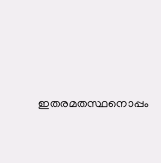ഇതരമതസ്ഥനൊപ്പം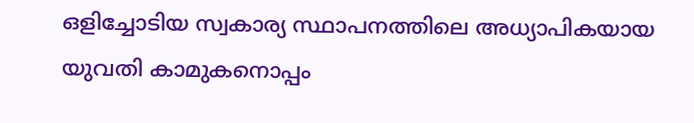ഒളിച്ചോടിയ സ്വകാര്യ സ്ഥാപനത്തിലെ അധ്യാപികയായ യുവതി കാമുകനൊപ്പം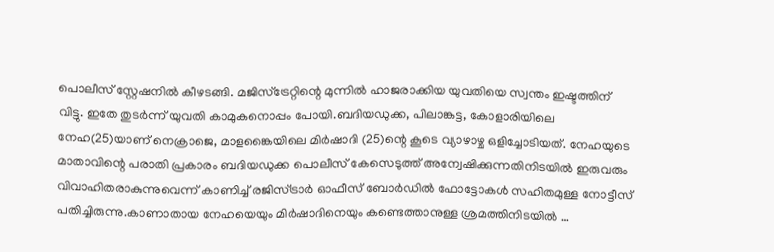പൊലീസ് സ്റ്റേഷനില്‍ കീഴടങ്ങി. മജിസ്ട്രേറ്റിന്റെ മുന്നില്‍ ഹാജരാക്കിയ യുവതിയെ സ്വന്തം ഇഷ്ടത്തിന് വിട്ടു. ഇതേ തുടര്‍ന്ന് യുവതി കാമുകനൊപ്പം പോയി.ബദിയഡുക്ക, പിലാങ്കട്ട, കോളാരിയിലെ നേഹ(25)യാണ് നെക്രാജെ, മാളങ്കൈയിലെ മിര്‍ഷാദി (25)ന്റെ കൂടെ വ്യാഴാഴ്ച ഒളിച്ചോടിയത്. നേഹയുടെ മാതാവിന്റെ പരാതി പ്രകാരം ബദിയഡുക്ക പൊലീസ് കേസെടുത്ത് അന്വേഷിക്കുന്നതിനിടയില്‍ ഇരുവരും വിവാഹിതരാകുന്നുവെന്ന് കാണിച്ച് രജിസ്ട്രാര്‍ ഓഫീസ് ബോര്‍ഡില്‍ ഫോട്ടോകള്‍ സഹിതമുള്ള നോട്ടീസ് പതിച്ചിരുന്നു.കാണാതായ നേഹയെയും മിര്‍ഷാദിനെയും കണ്ടെത്താനുള്ള ശ്രമത്തിനിടയില്‍ …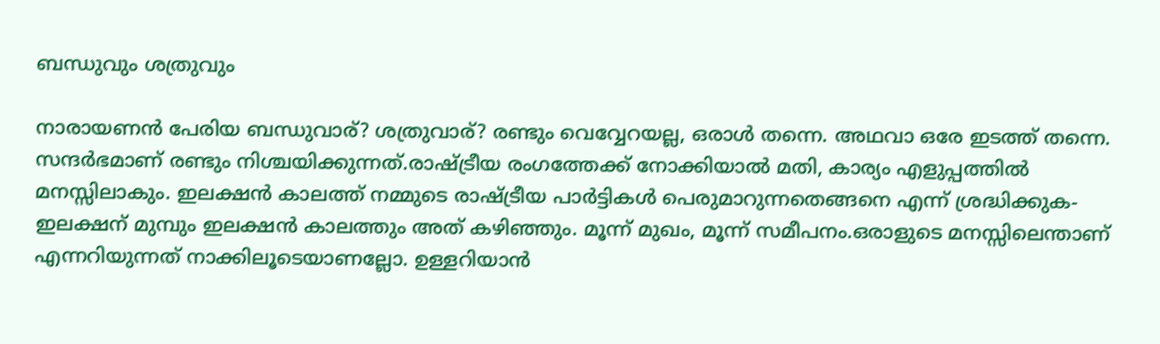ബന്ധുവും ശത്രുവും

നാരായണന്‍ പേരിയ ബന്ധുവാര്? ശത്രുവാര്? രണ്ടും വെവ്വേറയല്ല, ഒരാള്‍ തന്നെ. അഥവാ ഒരേ ഇടത്ത് തന്നെ. സന്ദര്‍ഭമാണ് രണ്ടും നിശ്ചയിക്കുന്നത്.രാഷ്ട്രീയ രംഗത്തേക്ക് നോക്കിയാല്‍ മതി, കാര്യം എളുപ്പത്തില്‍ മനസ്സിലാകും. ഇലക്ഷന്‍ കാലത്ത് നമ്മുടെ രാഷ്ട്രീയ പാര്‍ട്ടികള്‍ പെരുമാറുന്നതെങ്ങനെ എന്ന് ശ്രദ്ധിക്കുക-ഇലക്ഷന് മുമ്പും ഇലക്ഷന്‍ കാലത്തും അത് കഴിഞ്ഞും. മൂന്ന് മുഖം, മൂന്ന് സമീപനം.ഒരാളുടെ മനസ്സിലെന്താണ് എന്നറിയുന്നത് നാക്കിലൂടെയാണല്ലോ. ഉള്ളറിയാന്‍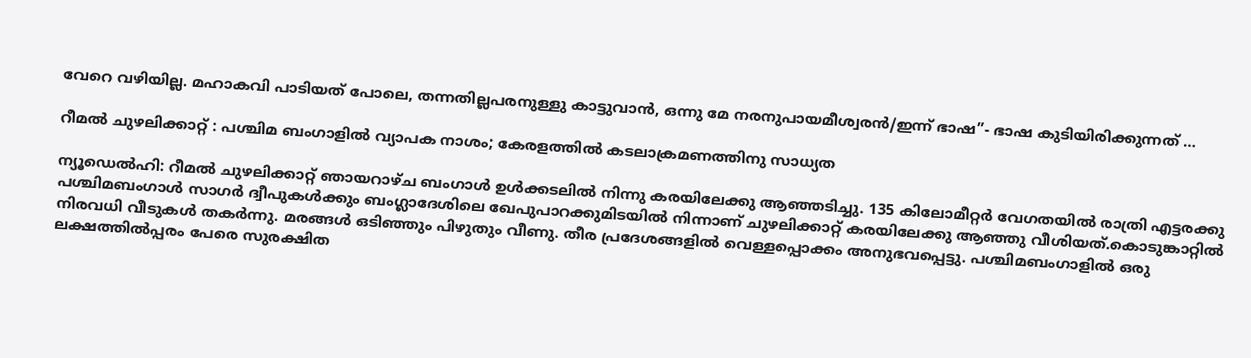വേറെ വഴിയില്ല. മഹാകവി പാടിയത് പോലെ, തന്നതില്ലപരനുള്ളു കാട്ടുവാന്‍, ഒന്നു മേ നരനുപായമീശ്വരന്‍/ഇന്ന് ഭാഷ”- ഭാഷ കുടിയിരിക്കുന്നത് …

റീമല്‍ ചുഴലിക്കാറ്റ് : പശ്ചിമ ബംഗാളില്‍ വ്യാപക നാശം; കേരളത്തില്‍ കടലാക്രമണത്തിനു സാധ്യത

ന്യൂഡെല്‍ഹി: റീമല്‍ ചുഴലിക്കാറ്റ് ഞായറാഴ്ച ബംഗാള്‍ ഉള്‍ക്കടലില്‍ നിന്നു കരയിലേക്കു ആഞ്ഞടിച്ചു. 135 കിലോമീറ്റര്‍ വേഗതയില്‍ രാത്രി എട്ടരക്കു പശ്ചിമബംഗാള്‍ സാഗര്‍ ദ്വീപുകള്‍ക്കും ബംഗ്ലാദേശിലെ ഖേപുപാറക്കുമിടയില്‍ നിന്നാണ് ചുഴലിക്കാറ്റ് കരയിലേക്കു ആഞ്ഞു വീശിയത്.കൊടുങ്കാറ്റില്‍ നിരവധി വീടുകള്‍ തകര്‍ന്നു. മരങ്ങള്‍ ഒടിഞ്ഞും പിഴുതും വീണു. തീര പ്രദേശങ്ങളില്‍ വെള്ളപ്പൊക്കം അനുഭവപ്പെട്ടു. പശ്ചിമബംഗാളില്‍ ഒരു ലക്ഷത്തില്‍പ്പരം പേരെ സുരക്ഷിത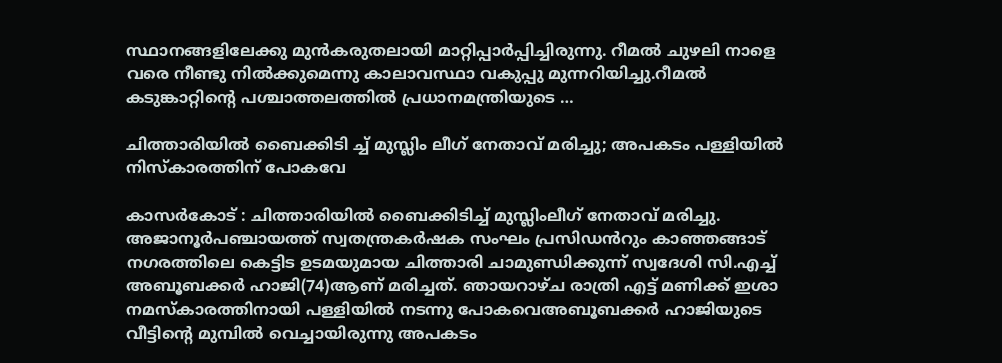സ്ഥാനങ്ങളിലേക്കു മുന്‍കരുതലായി മാറ്റിപ്പാര്‍പ്പിച്ചിരുന്നു. റീമല്‍ ചുഴലി നാളെ വരെ നീണ്ടു നില്‍ക്കുമെന്നു കാലാവസ്ഥാ വകുപ്പു മുന്നറിയിച്ചു.റീമല്‍ കടുങ്കാറ്റിന്റെ പശ്ചാത്തലത്തില്‍ പ്രധാനമന്ത്രിയുടെ …

ചിത്താരിയിൽ ബൈക്കിടി ച്ച് മുസ്ലിം ലീഗ് നേതാവ് മരിച്ചു; അപകടം പള്ളിയിൽ നിസ്കാരത്തിന് പോകവേ

കാസർകോട് : ചിത്താരിയിൽ ബൈക്കിടിച്ച് മുസ്ലിംലീഗ് നേതാവ് മരിച്ചു. അജാനൂർപഞ്ചായത്ത് സ്വതന്ത്രകർഷക സംഘം പ്രസിഡൻറും കാഞ്ഞങ്ങാട് നഗരത്തിലെ കെട്ടിട ഉടമയുമായ ചിത്താരി ചാമുണ്ഡിക്കുന്ന് സ്വദേശി സി.എച്ച് അബൂബക്കർ ഹാജി(74)ആണ് മരിച്ചത്. ഞായറാഴ്ച രാത്രി എട്ട് മണിക്ക് ഇശാ നമസ്കാരത്തിനായി പള്ളിയിൽ നടന്നു പോകവെഅബൂബക്കർ ഹാജിയുടെ വീട്ടിന്റെ മുമ്പിൽ വെച്ചായിരുന്നു അപകടം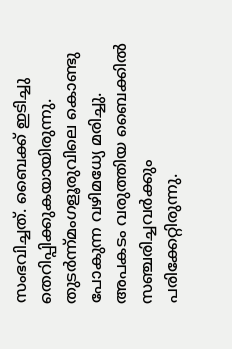സംഭവിച്ചത്. ബൈക്ക് ഇടിച്ചു തെറിപ്പിക്കുകയായിരുന്നു. തുടർന്ന്മംഗളൂരുവിലെ കൊണ്ടു പോകുന്ന വഴിമധ്യേ മരിച്ചു. അപകടം വരുത്തിയ ബൈക്കിൽ സഞ്ചരിച്ചവർക്കും പരിക്കേറ്റിരുന്നു.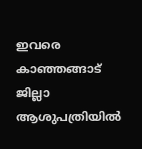ഇവരെ കാഞ്ഞങ്ങാട് ജില്ലാ ആശുപത്രിയിൽ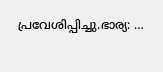പ്രവേശിപ്പിച്ചു.ഭാര്യ: …